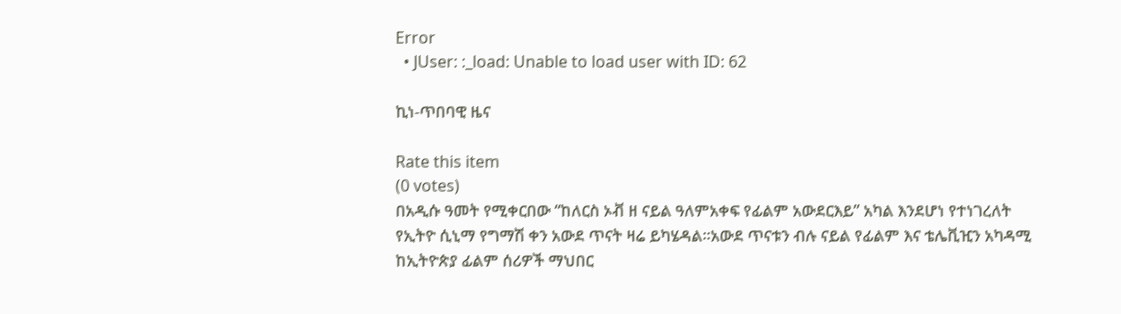Error
  • JUser: :_load: Unable to load user with ID: 62

ኪነ-ጥበባዊ ዜና

Rate this item
(0 votes)
በአዲሱ ዓመት የሚቀርበው “ከለርስ ኦቭ ዘ ናይል ዓለምአቀፍ የፊልም አውደርእይ” አካል እንደሆነ የተነገረለት የኢትዮ ሲኒማ የግማሽ ቀን አውደ ጥናት ዛሬ ይካሄዳል፡፡አውደ ጥናቱን ብሉ ናይል የፊልም እና ቴሌቪዢን አካዳሚ ከኢትዮጵያ ፊልም ሰሪዎች ማህበር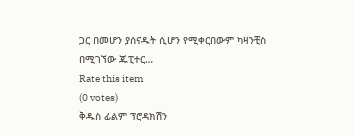ጋር በመሆን ያሰናዱት ሲሆን የሚቀርበውም ካዛንቺስ በሚገኘው ጁፒተር…
Rate this item
(0 votes)
ቅዱስ ፊልም ፕሮዳክሽን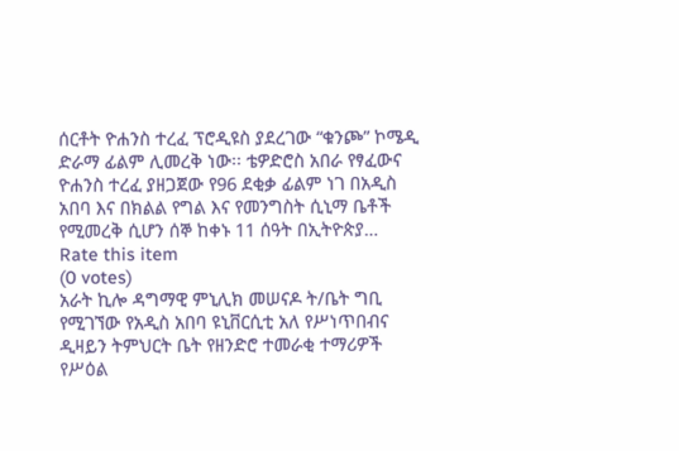ሰርቶት ዮሐንስ ተረፈ ፕሮዲዩስ ያደረገው “ቁንጮ” ኮሜዲ ድራማ ፊልም ሊመረቅ ነው፡፡ ቴዎድሮስ አበራ የፃፈውና ዮሐንስ ተረፈ ያዘጋጀው የ96 ደቂቃ ፊልም ነገ በአዲስ አበባ እና በክልል የግል እና የመንግስት ሲኒማ ቤቶች የሚመረቅ ሲሆን ሰኞ ከቀኑ 11 ሰዓት በኢትዮጵያ…
Rate this item
(0 votes)
አራት ኪሎ ዳግማዊ ምኒሊክ መሠናዶ ት/ቤት ግቢ የሚገኘው የአዲስ አበባ ዩኒቨርሲቲ አለ የሥነጥበብና ዲዛይን ትምህርት ቤት የዘንድሮ ተመራቂ ተማሪዎች የሥዕል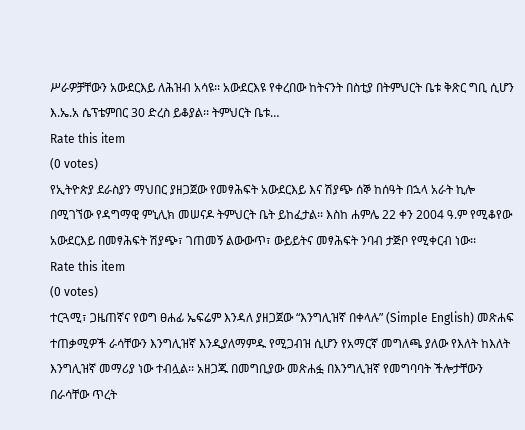ሥራዎቻቸውን አውደርእይ ለሕዝብ አሳዩ፡፡ አውደርእዩ የቀረበው ከትናንት በስቲያ በትምህርት ቤቱ ቅጽር ግቢ ሲሆን እ.ኤ.አ ሴፕቴምበር 30 ድረስ ይቆያል፡፡ ትምህርት ቤቱ…
Rate this item
(0 votes)
የኢትዮጵያ ደራስያን ማህበር ያዘጋጀው የመፃሕፍት አውደርእይ እና ሽያጭ ሰኞ ከሰዓት በኋላ አራት ኪሎ በሚገኘው የዳግማዊ ምኒሊክ መሠናዶ ትምህርት ቤት ይከፈታል፡፡ እስከ ሐምሌ 22 ቀን 2004 ዓ.ም የሚቆየው አውደርእይ በመፃሕፍት ሽያጭ፣ ገጠመኝ ልውውጥ፣ ውይይትና መፃሕፍት ንባብ ታጅቦ የሚቀርብ ነው፡፡
Rate this item
(0 votes)
ተርጓሚ፣ ጋዜጠኛና የወግ ፀሐፊ ኤፍሬም እንዳለ ያዘጋጀው “እንግሊዝኛ በቀላሉ” (Simple English) መጽሐፍ ተጠቃሚዎች ራሳቸውን እንግሊዝኛ እንዲያለማምዱ የሚጋብዝ ሲሆን የአማርኛ መግለጫ ያለው የእለት ከእለት እንግሊዝኛ መማሪያ ነው ተብሏል፡፡ አዘጋጁ በመግቢያው መጽሐፏ በእንግሊዝኛ የመግባባት ችሎታቸውን በራሳቸው ጥረት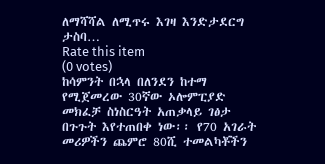ለማሻሻል ለሚጥሩ እገዛ እንድታደርግ ታስባ…
Rate this item
(0 votes)
ከሳምንት በኋላ በለንደን ከተማ የሚጀመረው 30ኛው ኦሎምፒያድ መክፈቻ ስነስርዓት አጠቃላይ ገፅታ በጉጉት እየተጠበቀ ነው፡፡ የ70 አገራት መሪዎችን ጨምሮ 80ሺ ተመልካቾችን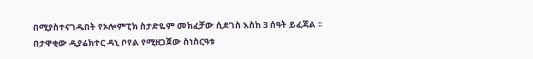በሚያስተናገዱበት የኦሎምፒክ ስታድዬም መክፈቻው ሲደገስ እስከ 3 ሰዓት ይፈጃል ፡፡ በታዋቂው ዲያሬክተር ዳኒ ቦየል የሚዘጋጀው ስነስርዓቱ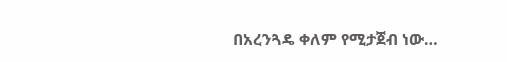በአረንጓዴ ቀለም የሚታጀብ ነው…